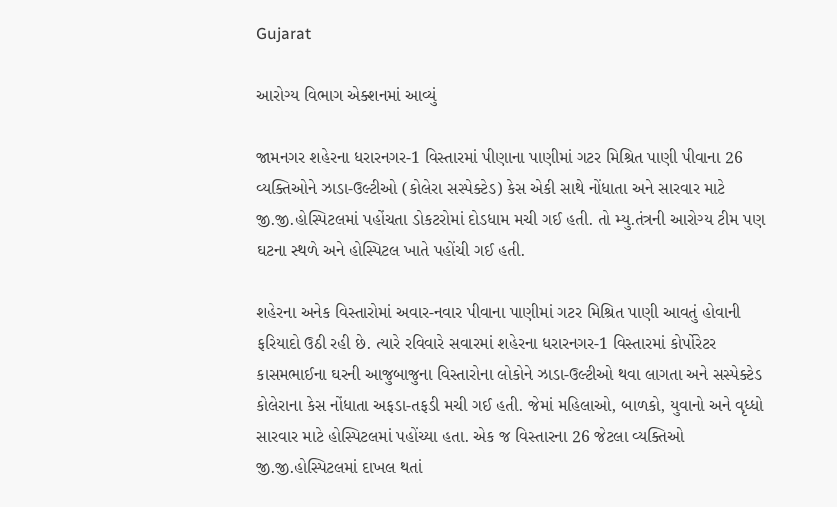Gujarat

આરોગ્ય વિભાગ એક્શનમાં આવ્યું

જામનગર શહેરના ધરારનગર-1 વિસ્તારમાં પીણાના પાણીમાં ગટર મિશ્રિત પાણી પીવાના 26 વ્યક્તિઓને ઝાડા-ઉલ્ટીઓ (કોલેરા સસ્પેક્ટેડ) કેસ એકી સાથે નોંધાતા અને સારવાર માટે જી.જી.હોસ્પિટલમાં પહોંચતા ડોકટરોમાં દોડધામ મચી ગઈ હતી. તો મ્યુ.તંત્રની આરોગ્ય ટીમ પણ ઘટના સ્થળે અને હોસ્પિટલ ખાતે પહોંચી ગઈ હતી.

શહેરના અનેક વિસ્તારોમાં અવાર-નવાર પીવાના પાણીમાં ગટર મિશ્રિત પાણી આવતું હોવાની ફરિયાદો ઉઠી રહી છે. ત્યારે રવિવારે સવારમાં શહેરના ધરારનગર-1 વિસ્તારમાં કોર્પોરેટર કાસમભાઈના ઘરની આજુબાજુના વિસ્તારોના લોકોને ઝાડા-ઉલ્ટીઓ થવા લાગતા અને સસ્પેક્ટેડ કોલેરાના કેસ નોંધાતા અફડા-તફડી મચી ગઈ હતી. જેમાં મહિલાઓ, બાળકો, યુવાનો અને વૃધ્ધો સારવાર માટે હોસ્પિટલમાં પહોંચ્યા હતા. એક જ વિસ્તારના 26 જેટલા વ્યક્તિઓ જી.જી.હોસ્પિટલમાં દાખલ થતાં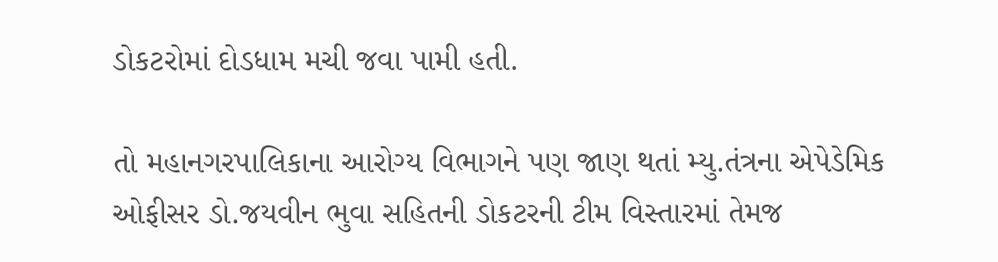ડોકટરોમાં દોડધામ મચી જવા પામી હતી.

તો મહાનગરપાલિકાના આરોગ્ય વિભાગને પણ જાણ થતાં મ્યુ.તંત્રના એપેડેમિક ઓફીસર ડો.જયવીન ભુવા સહિતની ડોકટરની ટીમ વિસ્તારમાં તેમજ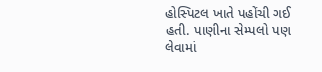હોસ્પિટલ ખાતે પહોંચી ગઈ હતી. પાણીના સેમ્પલો પણ લેવામાં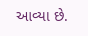આવ્યા છે.